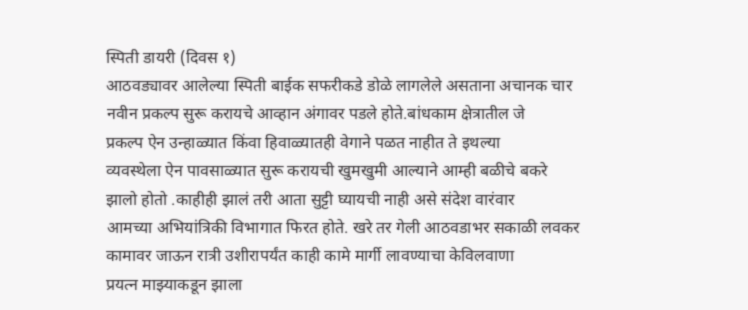स्पिती डायरी (दिवस १)
आठवड्यावर आलेल्या स्पिती बाईक सफरीकडे डोळे लागलेले असताना अचानक चार
नवीन प्रकल्प सुरू करायचे आव्हान अंगावर पडले होते.बांधकाम क्षेत्रातील जे
प्रकल्प ऐन उन्हाळ्यात किंवा हिवाळ्यातही वेगाने पळत नाहीत ते इथल्या
व्यवस्थेला ऐन पावसाळ्यात सुरू करायची खुमखुमी आल्याने आम्ही बळीचे बकरे
झालो होतो .काहीही झालं तरी आता सुट्टी घ्यायची नाही असे संदेश वारंवार
आमच्या अभियांत्रिकी विभागात फिरत होते. खरे तर गेली आठवडाभर सकाळी लवकर
कामावर जाऊन रात्री उशीरापर्यंत काही कामे मार्गी लावण्याचा केविलवाणा
प्रयत्न माझ्याकडून झाला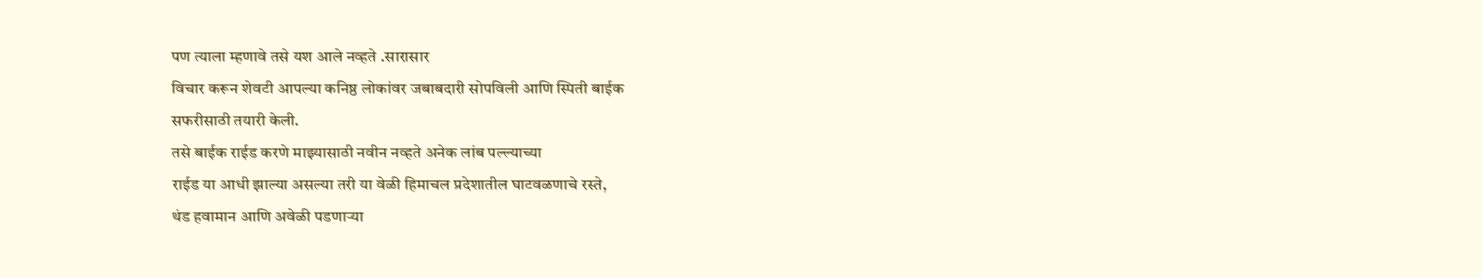पण त्याला म्हणावे तसे यश आले नव्हते .सारासार
विचार करून शेवटी आपल्या कनिष्ठ लोकांवर जबाबदारी सोपविली आणि स्पिती बाईक
सफरीसाठी तयारी केली.
तसे बाईक राईड करणे माझ्यासाठी नवीन नव्हते अनेक लांब पल्ल्याच्या
राईड या आधी झाल्या असल्या तरी या वेळी हिमाचल प्रदेशातील घाटवळणाचे रस्ते,
थंड हवामान आणि अवेळी पडणाऱ्या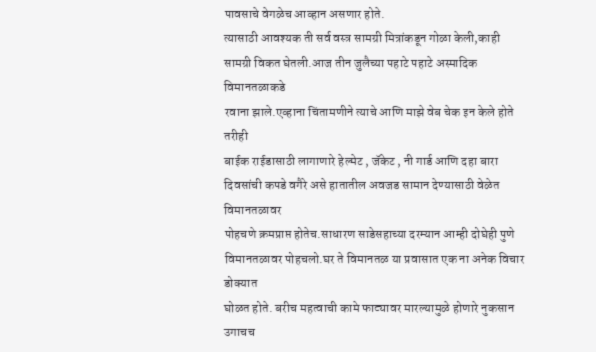पावसाचे वेगळेच आव्हान असणार होते.
त्यासाठी आवश्यक ती सर्व वस्त्र सामग्री मित्रांकडून गोळा केली,काही
सामग्री विकत घेतली.आज तीन जुलैच्या पहाटे पहाटे अस्मादिक विमानतळाकडे
रवाना झाले.एव्हाना चिंतामणीने त्याचे आणि माझे वेब चेक इन केले होते तरीही
बाईक राईडासाठी लागाणारे हेल्मेट , जॅकेट , नी गार्ड आणि दहा बारा
दिवसांची कपडे वगैरे असे हातातील अवजड सामान देण्यासाठी वेळेत विमानतळावर
पोहचणे क्रमप्राप्त होतेच.साधारण साडेसहाच्या दरम्यान आम्ही दोघेही पुणे
विमानतळावर पोहचलो.घर ते विमानतळ या प्रवासात एक ना अनेक विचार डोक्यात
घोळत होते. बरीच महत्वाची कामे फाट्यावर मारल्यामुळे होणारे नुकसान उगाचच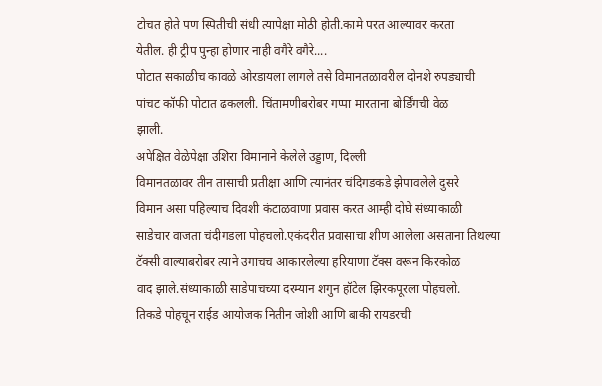टोचत होते पण स्पितीची संधी त्यापेक्षा मोठी होती.कामे परत आल्यावर करता
येतील. ही ट्रीप पुन्हा होणार नाही वगैरे वगैरे....
पोटात सकाळीच कावळे ओरडायला लागले तसे विमानतळावरील दोनशे रुपड्याची
पांचट कॉफी पोटात ढकलली. चिंतामणीबरोबर गप्पा मारताना बोर्डिंगची वेळ
झाली.
अपेक्षित वेळेपेक्षा उशिरा विमानाने केलेले उड्डाण, दिल्ली
विमानतळावर तीन तासाची प्रतीक्षा आणि त्यानंतर चंदिगडकडे झेपावलेले दुसरे
विमान असा पहिल्याच दिवशी कंटाळवाणा प्रवास करत आम्ही दोघे संध्याकाळी
साडेचार वाजता चंदीगडला पोहचलो.एकंदरीत प्रवासाचा शीण आलेला असताना तिथल्या
टॅक्सी वाल्याबरोबर त्याने उगाचच आकारलेल्या हरियाणा टॅक्स वरून किरकोळ
वाद झाले.संध्याकाळी साडेपाचच्या दरम्यान शगुन हॉटेल झिरकपूरला पोहचलो.
तिकडे पोहचून राईड आयोजक नितीन जोशी आणि बाकी रायडरची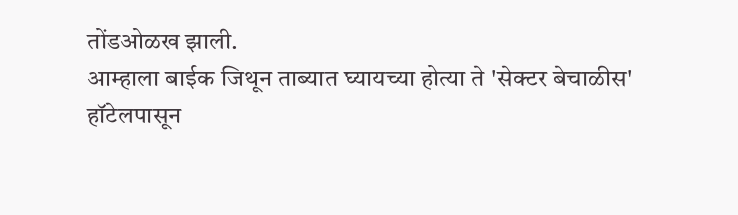तोंडओळख झाली.
आम्हाला बाईक जिथून ताब्यात घ्यायच्या होत्या ते 'सेक्टर बेचाळीस'
हॉटेलपासून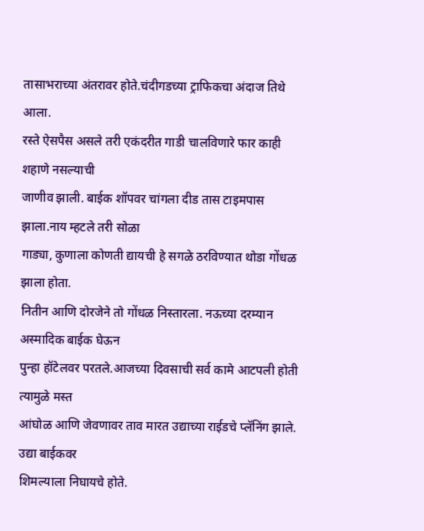तासाभराच्या अंतरावर होते.चंदीगडच्या ट्राफिकचा अंदाज तिथे आला.
रस्ते ऐसपैस असले तरी एकंदरीत गाडी चालविणारे फार काही शहाणे नसल्याची
जाणीव झाली. बाईक शॉपवर चांगला दीड तास टाइमपास झाला.नाय म्हटले तरी सोळा
गाड्या, कुणाला कोणती द्यायची हे सगळे ठरविण्यात थोडा गोंधळ झाला होता.
नितीन आणि दोरजेने तो गोंधळ निस्तारला. नऊच्या दरम्यान अस्मादिक बाईक घेऊन
पुन्हा हॉटेलवर परतले.आजच्या दिवसाची सर्व कामे आटपली होती त्यामुळे मस्त
आंघोळ आणि जेवणावर ताव मारत उद्याच्या राईडचे प्लॅनिंग झाले. उद्या बाईकवर
शिमल्याला निघायचे होते.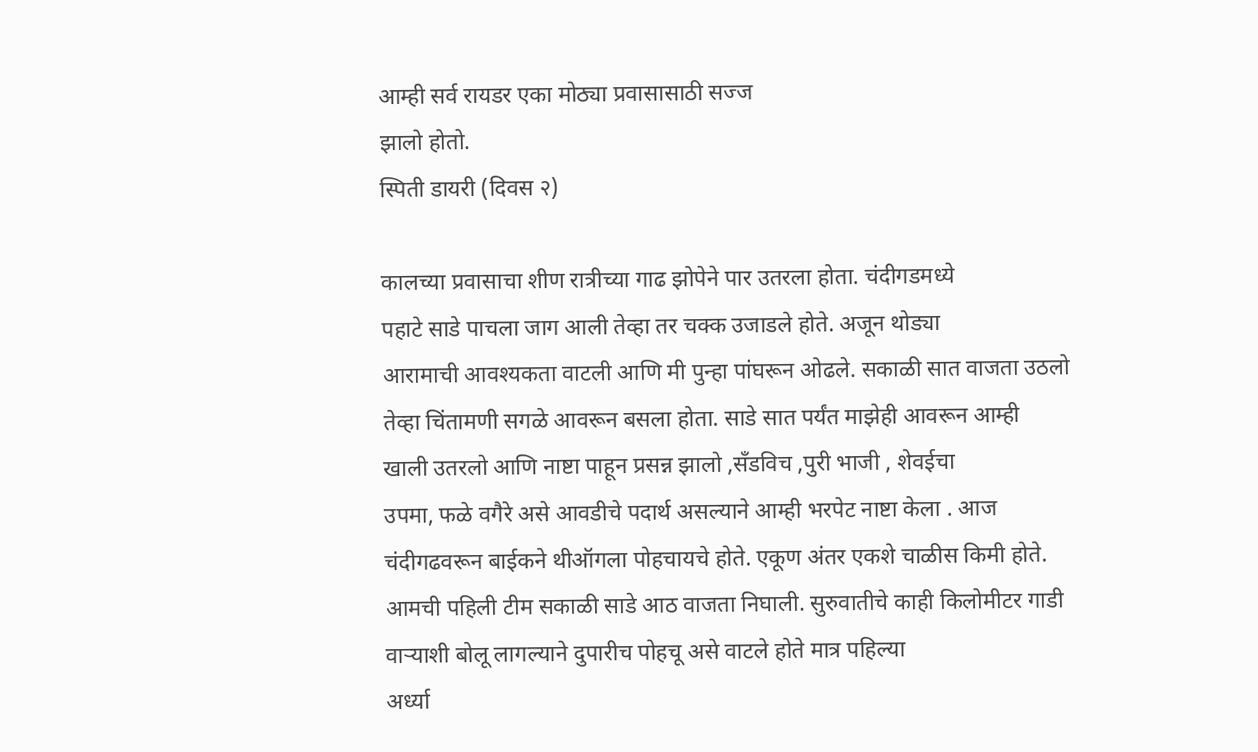आम्ही सर्व रायडर एका मोठ्या प्रवासासाठी सज्ज
झालो होतो.
स्पिती डायरी (दिवस २)

कालच्या प्रवासाचा शीण रात्रीच्या गाढ झोपेने पार उतरला होता. चंदीगडमध्ये
पहाटे साडे पाचला जाग आली तेव्हा तर चक्क उजाडले होते. अजून थोड्या
आरामाची आवश्यकता वाटली आणि मी पुन्हा पांघरून ओढले. सकाळी सात वाजता उठलो
तेव्हा चिंतामणी सगळे आवरून बसला होता. साडे सात पर्यंत माझेही आवरून आम्ही
खाली उतरलो आणि नाष्टा पाहून प्रसन्न झालो ,सँडविच ,पुरी भाजी , शेवईचा
उपमा, फळे वगैरे असे आवडीचे पदार्थ असल्याने आम्ही भरपेट नाष्टा केला . आज
चंदीगढवरून बाईकने थीऑगला पोहचायचे होते. एकूण अंतर एकशे चाळीस किमी होते.
आमची पहिली टीम सकाळी साडे आठ वाजता निघाली. सुरुवातीचे काही किलोमीटर गाडी
वाऱ्याशी बोलू लागल्याने दुपारीच पोहचू असे वाटले होते मात्र पहिल्या
अर्ध्या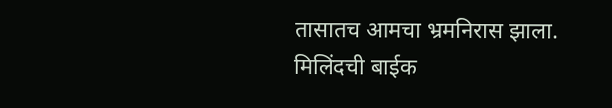तासातच आमचा भ्रमनिरास झाला. मिलिंदची बाईक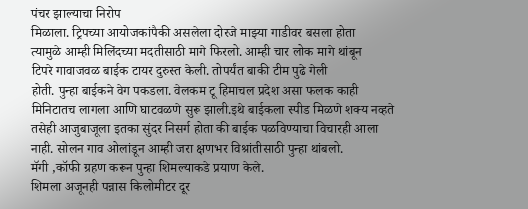पंचर झाल्याचा निरोप
मिळाला. ट्रिपच्या आयोजकांपैकी असलेला दोरजे माझ्या गाडीवर बसला होता
त्यामुळे आम्ही मिलिंदच्या मदतीसाठी मागे फिरलो. आम्ही चार लोक मागे थांबून
टिपरे गावाजवळ बाईक टायर दुरुस्त केली. तोपर्यंत बाकी टीम पुढे गेली
होती. पुन्हा बाईकने वेग पकडला. वेलकम टू हिमाचल प्रदेश असा फलक काही
मिनिटातच लागला आणि घाटवळणे सुरू झाली.इथे बाईकला स्पीड मिळणे शक्य नव्हते
तसेही आजुबाजूला इतका सुंदर निसर्ग होता की बाईक पळविण्याचा विचारही आला
नाही. सोलन गाव ओलांडून आम्ही जरा क्षणभर विश्रांतीसाठी पुन्हा थांबलो.
मॅगी ,कॉफी ग्रहण करून पुन्हा शिमल्याकडे प्रयाण केले.
शिमला अजूनही पन्नास किलोमीटर दूर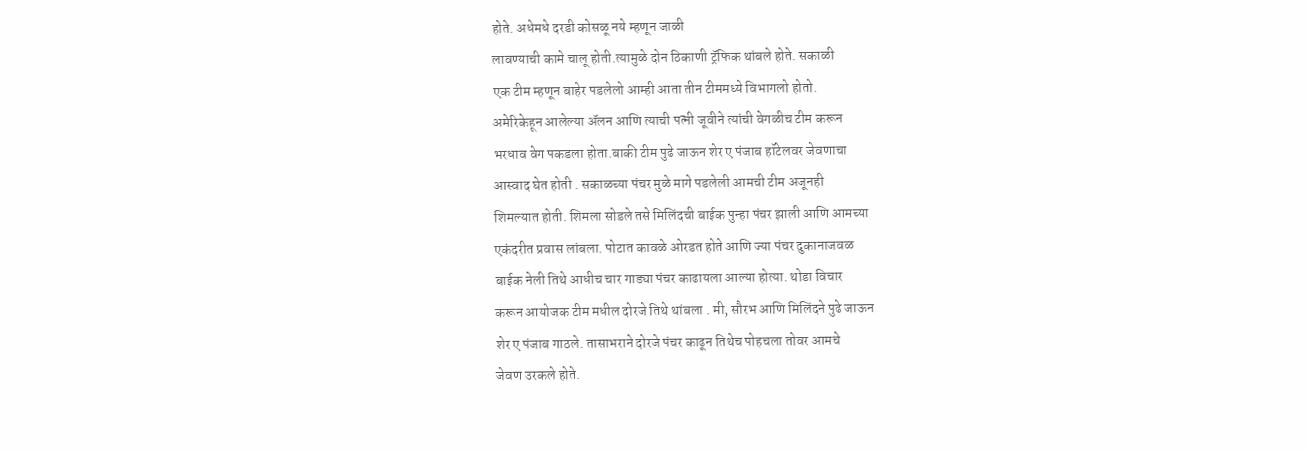होते. अधेमधे दरडी कोसळू नये म्हणून जाळी
लावण्याची कामे चालू होती.त्यामुळे दोन ठिकाणी ट्रॅफिक थांबले होते. सकाळी
एक टीम म्हणून बाहेर पडलेलो आम्ही आता तीन टीममध्ये विभागलो होतो.
अमेरिकेहून आलेल्या ॲलन आणि त्याची पत्नी जूवीने त्यांची वेगळीच टीम करून
भरधाव वेग पकडला होता.बाकी टीम पुढे जाऊन शेर ए पंजाब हॉटेलवर जेवणाचा
आस्वाद घेत होती . सकाळच्या पंचर मुळे मागे पडलेली आमची टीम अजूनही
शिमल्यात होती. शिमला सोडले तसे मिलिंदची बाईक पुन्हा पंचर झाली आणि आमच्या
एकंदरीत प्रवास लांबला. पोटात कावळे ओरडत होते आणि ज्या पंचर दुकानाजवळ
बाईक नेली तिथे आधीच चार गाड्या पंचर काढायला आल्या होत्या. थोडा विचार
करून आयोजक टीम मधील दोरजे तिथे थांबला . मी, सौरभ आणि मिलिंदने पुढे जाऊन
शेर ए पंजाब गाठले. तासाभराने दोरजे पंचर काढून तिथेच पोहचला तोवर आमचे
जेवण उरकले होते.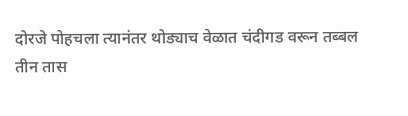दोरजे पोहचला त्यानंतर थोड्याच वेळात चंदीगड वरून तब्बल
तीन तास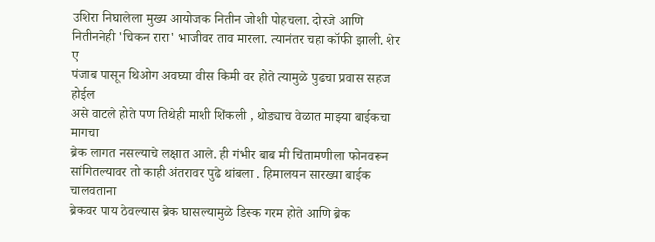उशिरा निघालेला मुख्य आयोजक नितीन जोशी पोहचला. दोरजे आणि
नितीननेही 'चिकन रारा' भाजीवर ताव मारला. त्यानंतर चहा कॉफी झाली. शेर ए
पंजाब पासून थिओग अवघ्या वीस किमी वर होते त्यामुळे पुढचा प्रवास सहज होईल
असे वाटले होते पण तिथेही माशी शिंकली , थोड्याच वेळात माझ्या बाईकचा मागचा
ब्रेक लागत नसल्याचे लक्षात आले. ही गंभीर बाब मी चिंतामणीला फोनवरून
सांगितल्यावर तो काही अंतरावर पुढे थांबला . हिमालयन सारख्या बाईक चालवताना
ब्रेकवर पाय ठेवल्यास ब्रेक घासल्यामुळे डिस्क गरम होते आणि ब्रेक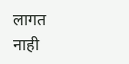लागत
नाही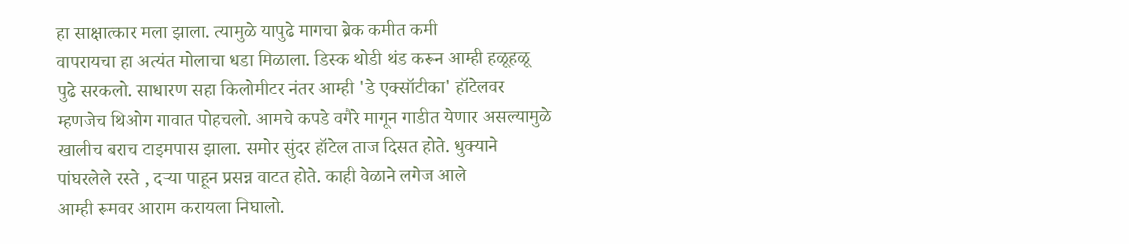हा साक्षात्कार मला झाला. त्यामुळे यापुढे मागचा ब्रेक कमीत कमी
वापरायचा हा अत्यंत मोलाचा धडा मिळाला. डिस्क थोडी थंड करून आम्ही हळूहळू
पुढे सरकलो. साधारण सहा किलोमीटर नंतर आम्ही 'डे एक्सॉटीका' हॉटेलवर
म्हणजेच थिओग गावात पोहचलो. आमचे कपडे वगैरे मागून गाडीत येणार असल्यामुळे
खालीच बराच टाइमपास झाला. समोर सुंदर हॉटेल ताज दिसत होते. धुक्याने
पांघरलेले रस्ते , दऱ्या पाहून प्रसन्न वाटत होते. काही वेळाने लगेज आले
आम्ही रूमवर आराम करायला निघालो.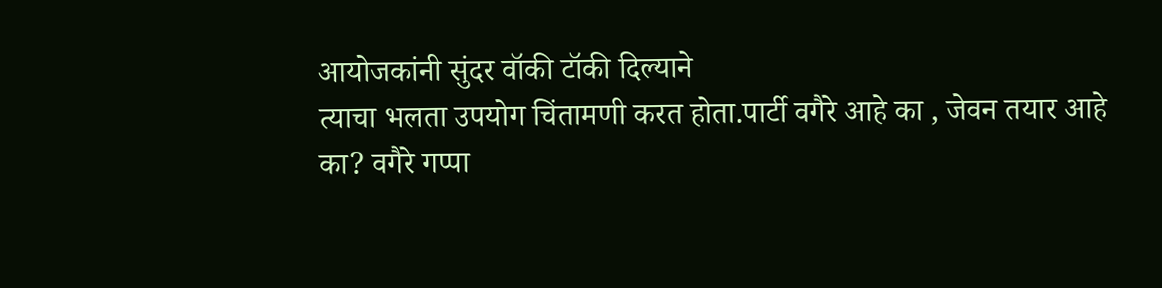आयोजकांनी सुंदर वॉकी टॉकी दिल्याने
त्याचा भलता उपयोग चिंतामणी करत होता.पार्टी वगैरे आहे का , जेवन तयार आहे
का? वगैरे गप्पा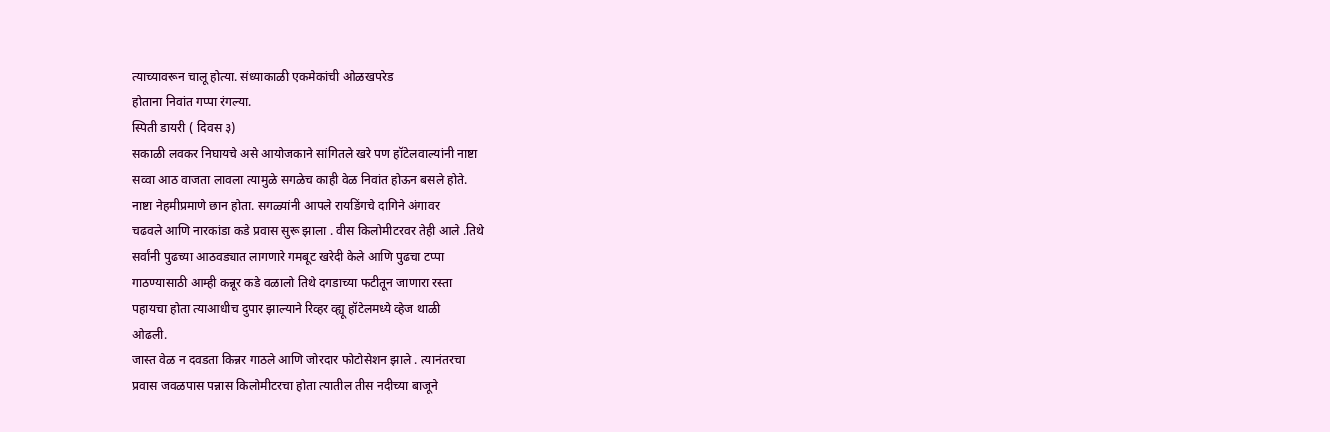त्याच्यावरून चालू होत्या. संध्याकाळी एकमेकांची ओळखपरेड
होताना निवांत गप्पा रंगल्या.
स्पिती डायरी ( दिवस ३)
सकाळी लवकर निघायचे असे आयोजकाने सांगितले खरे पण हॉटेलवाल्यांनी नाष्टा
सव्वा आठ वाजता लावला त्यामुळे सगळेच काही वेळ निवांत होऊन बसले होते.
नाष्टा नेहमीप्रमाणे छान होता. सगळ्यांनी आपले रायडिंगचे दागिने अंगावर
चढवले आणि नारकांडा कडे प्रवास सुरू झाला . वीस किलोमीटरवर तेही आले .तिथे
सर्वांनी पुढच्या आठवड्यात लागणारे गमबूट खरेदी केले आणि पुढचा टप्पा
गाठण्यासाठी आम्ही कन्नूर कडे वळालो तिथे दगडाच्या फटीतून जाणारा रस्ता
पहायचा होता त्याआधीच दुपार झाल्याने रिव्हर व्ह्यू हॉटेलमध्ये व्हेज थाळी
ओढली.
जास्त वेळ न दवडता किन्नर गाठले आणि जोरदार फोटोसेशन झाले . त्यानंतरचा
प्रवास जवळपास पन्नास किलोमीटरचा होता त्यातील तीस नदीच्या बाजूने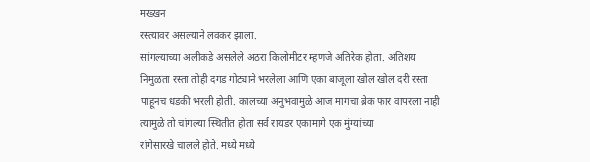मख्खन
रस्त्यावर असल्याने लवकर झाला.
सांगल्याच्या अलीकडे असलेले अठरा किलोमीटर म्हणजे अतिरेक होता. अतिशय
निमुळता रस्ता तोही दगड गोट्याने भरलेला आणि एका बाजूला खोल खोल दरी रस्ता
पाहूनच धडकी भरली होती. कालच्या अनुभवामुळे आज मागचा ब्रेक फार वापरला नाही
त्यामुळे तो चांगल्या स्थितीत होता सर्व रायडर एकामागे एक मुंग्यांच्या
रांगेसारखे चालले होते. मध्ये मध्ये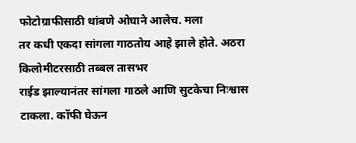फोटोग्राफीसाठी थांबणे ओघाने आलेच. मला
तर कधी एकदा सांगला गाठतोय आहे झाले होते. अठरा किलोमीटरसाठी तब्बल तासभर
राईड झाल्यानंतर सांगला गाठले आणि सुटकेचा निःश्वास टाकला. कॉफी घेऊन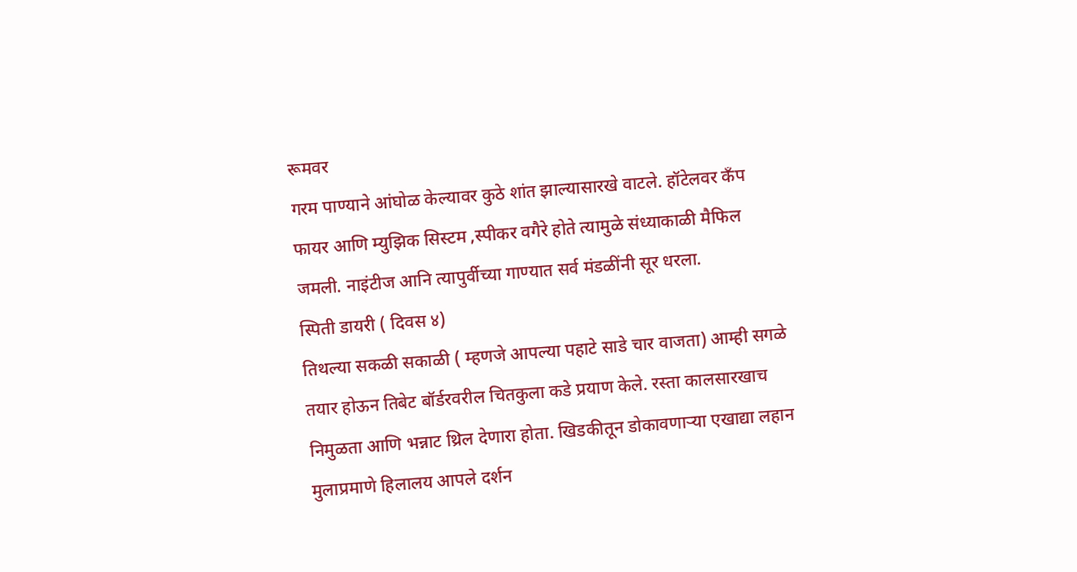रूमवर
गरम पाण्याने आंघोळ केल्यावर कुठे शांत झाल्यासारखे वाटले. हॉटेलवर कँप
फायर आणि म्युझिक सिस्टम ,स्पीकर वगैरे होते त्यामुळे संध्याकाळी मैफिल
जमली. नाइंटीज आनि त्यापुर्वीच्या गाण्यात सर्व मंडळींनी सूर धरला.
स्पिती डायरी ( दिवस ४)
तिथल्या सकळी सकाळी ( म्हणजे आपल्या पहाटे साडे चार वाजता) आम्ही सगळे
तयार होऊन तिबेट बॉर्डरवरील चितकुला कडे प्रयाण केले. रस्ता कालसारखाच
निमुळता आणि भन्नाट थ्रिल देणारा होता. खिडकीतून डोकावणाऱ्या एखाद्या लहान
मुलाप्रमाणे हिलालय आपले दर्शन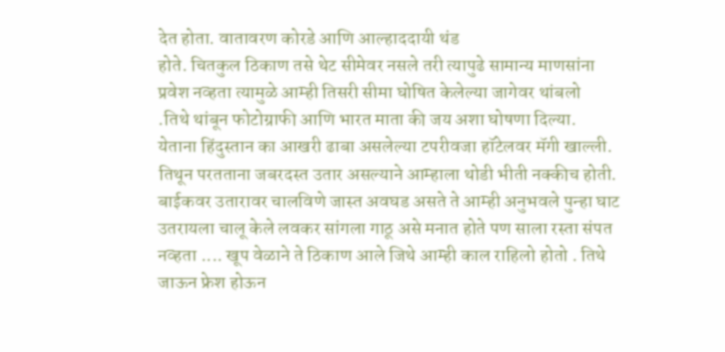देत होता. वातावरण कोरडे आणि आल्हाददायी थंड
होते. चितकुल ठिकाण तसे थेट सीमेवर नसले तरी त्यापुढे सामान्य माणसांना
प्रवेश नव्हता त्यामुळे आम्ही तिसरी सीमा घोषित केलेल्या जागेवर थांबलो
.तिथे थांबून फोटोग्राफी आणि भारत माता की जय अशा घोषणा दिल्या.
येताना हिंदुस्तान का आखरी ढाबा असलेल्या टपरीवजा हॉटेलवर मॅगी खाल्ली.
तिथून परतताना जबरदस्त उतार असल्याने आम्हाला थोडी भीती नक्कीच होती.
बाईकवर उतारावर चालविणे जास्त अवघड असते ते आम्ही अनुभवले पुन्हा घाट
उतरायला चालू केले लवकर सांगला गाठू असे मनात होते पण साला रस्ता संपत
नव्हता .... खूप वेळाने ते ठिकाण आले जिथे आम्ही काल राहिलो होतो . तिथे
जाऊन फ्रेश होऊन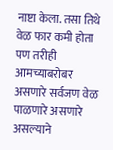नाष्टा केला. तसा तिथे वेळ फार कमी होता पण तरीही
आमच्याबरोबर असणारे सर्वजण वेळ पाळणारे असणारे असल्याने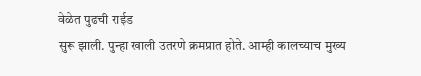वेळेत पुढची राईड
सुरू झाली. पुन्हा खाली उतरणे क्रमप्रात होते. आम्ही कालच्याच मुख्य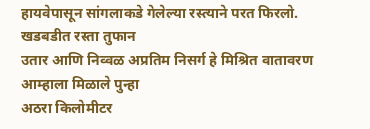हायवेपासून सांगलाकडे गेलेल्या रस्त्याने परत फिरलो. खडबडीत रस्ता तुफान
उतार आणि निव्वळ अप्रतिम निसर्ग हे मिश्रित वातावरण आम्हाला मिळाले पुन्हा
अठरा किलोमीटर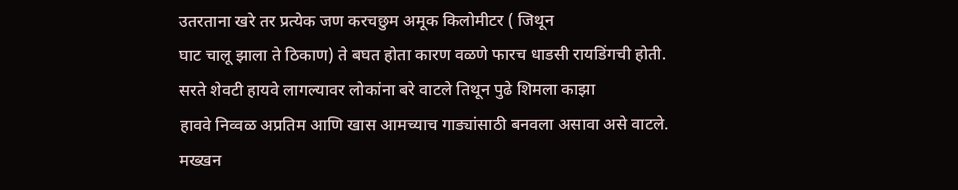उतरताना खरे तर प्रत्येक जण करचछुम अमूक किलोमीटर ( जिथून
घाट चालू झाला ते ठिकाण) ते बघत होता कारण वळणे फारच धाडसी रायडिंगची होती.
सरते शेवटी हायवे लागल्यावर लोकांना बरे वाटले तिथून पुढे शिमला काझा
हाववे निव्वळ अप्रतिम आणि खास आमच्याच गाड्यांसाठी बनवला असावा असे वाटले.
मख्खन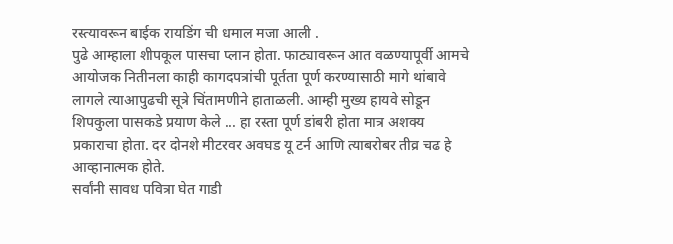रस्त्यावरून बाईक रायडिंग ची धमाल मजा आली .
पुढे आम्हाला शीपकूल पासचा प्लान होता. फाट्यावरून आत वळण्यापूर्वी आमचे
आयोजक नितीनला काही कागदपत्रांची पूर्तता पूर्ण करण्यासाठी मागे थांबावे
लागले त्याआपुढची सूत्रे चिंतामणीने हाताळली. आम्ही मुख्य हायवे सोडून
शिपकुला पासकडे प्रयाण केले ... हा रस्ता पूर्ण डांबरी होता मात्र अशक्य
प्रकाराचा होता. दर दोनशे मीटरवर अवघड यू टर्न आणि त्याबरोबर तीव्र चढ हे
आव्हानात्मक होते.
सर्वांनी सावध पवित्रा घेत गाडी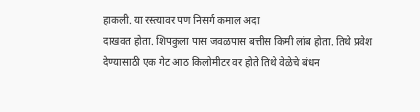हाकली. या रस्त्यावर पण निसर्ग कमाल अदा
दाखवत होता. शिपकुला पास जवळपास बत्तीस किमी लांब होता. तिथे प्रवेश
देण्यासाठी एक गेट आठ किलोमीटर वर होते तिथे वेळेचे बंधन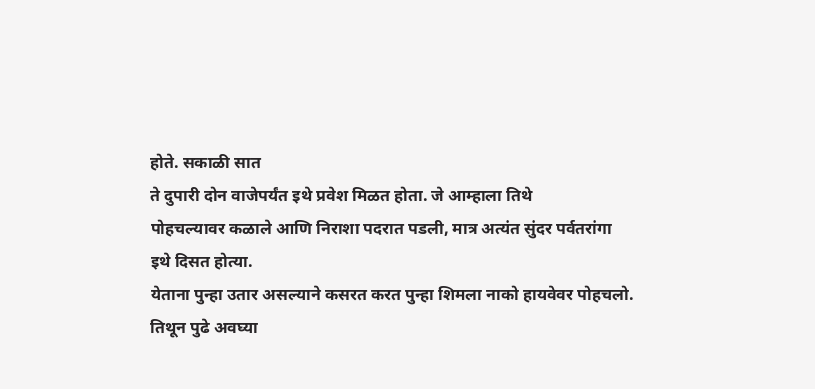होते. सकाळी सात
ते दुपारी दोन वाजेपर्यंत इथे प्रवेश मिळत होता. जे आम्हाला तिथे
पोहचल्यावर कळाले आणि निराशा पदरात पडली, मात्र अत्यंत सुंदर पर्वतरांगा
इथे दिसत होत्या.
येताना पुन्हा उतार असल्याने कसरत करत पुन्हा शिमला नाको हायवेवर पोहचलो.
तिथून पुढे अवघ्या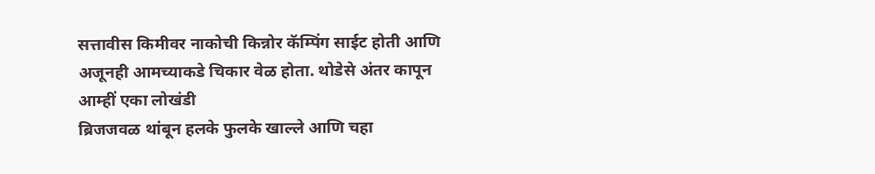सत्तावीस किमीवर नाकोची किन्नोर कॅम्पिंग साईट होती आणि
अजूनही आमच्याकडे चिकार वेळ होता. थोडेसे अंतर कापून आम्हीं एका लोखंडी
ब्रिजजवळ थांबून हलके फुलके खाल्ले आणि चहा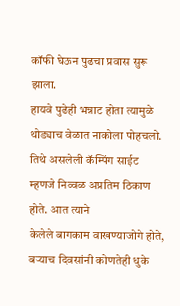कॉफी घेऊन पुढचा प्रवास सुरू
झाला.
हायवे पुढेही भन्नाट होता त्यामुळे थोड्याच वेळात नाकोला पोहचलो.
तिथे असलेली कॅम्पिंग साईट म्हणजे निव्वळ अप्रतिम ठिकाण होते. आत त्याने
केलेले बागकाम वाखण्याजोगे होते, बऱ्याच दिवसांनी कोणतेही धुके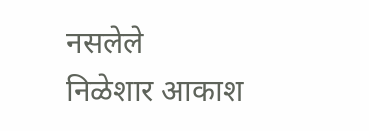नसलेले
निळेशार आकाश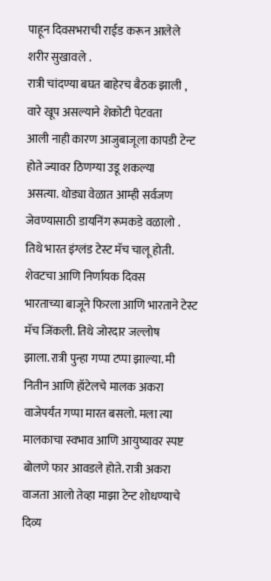पाहून दिवसभराची राईड करून आलेले शरीर सुखावले .
रात्री चांदण्या बघत बाहेरच बैठक झाली , वारे खूप असल्याने शेकोटी पेटवता
आली नाही कारण आजुबाजूला कापडी टेन्ट होते ज्यावर ठिणग्या उडू शकल्या
असत्या. थोड्या वेळात आम्ही सर्वजण जेवण्यासाठी डायनिंग रूमकडे वळालो .
तिथे भारत इंग्लंड टेस्ट मॅच चालू होती. शेवटचा आणि निर्णायक दिवस
भारताच्या बाजूने फिरला आणि भारताने टेस्ट मॅच जिंकली. तिथे जोरदार जल्लोष
झाला.रात्री पुन्हा गप्पा टप्पा झाल्या. मी नितीन आणि हॉटेलचे मालक अकरा
वाजेपर्यंत गप्पा मारत बसलो. मला त्या मालकाचा स्वभाव आणि आयुष्यावर स्पष्ट
बोलणे फार आवडले होते. रात्री अकरा वाजता आलो तेव्हा माझा टेन्ट शोधण्याचे
दिव्य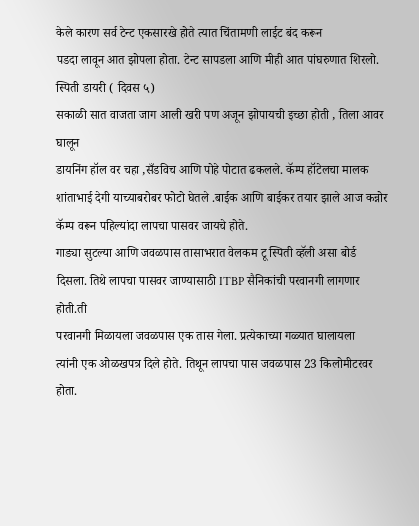केले कारण सर्व टेन्ट एकसारखे होते त्यात चिंतामणी लाईट बंद करून
पडदा लावून आत झोपला होता. टेन्ट सापडला आणि मीही आत पांघरुणात शिरलो.
स्पिती डायरी ( दिवस ५)
सकाळी सात वाजता जाग आली खरी पण अजून झोपायची इच्छा होती , तिला आवर घालून
डायनिंग हॉल वर चहा ,सँडविच आणि पोहे पोटात ढकलले. कॅम्प हॉटेलचा मालक
शांताभाई देगी याच्याबरोबर फोटो घेतले .बाईक आणि बाईकर तयार झाले आज कन्नोर
कॅम्प वरून पहिल्यांदा लापचा पासवर जायचे होते.
गाड्या सुटल्या आणि जवळपास तासाभरात वेलकम टू स्पिती व्हॅली असा बोर्ड
दिसला. तिथे लापचा पासवर जाण्यासाठी ITBP सैनिकांची परवानगी लागणार होती.ती
परवानगी मिळायला जवळपास एक तास गेला. प्रत्येकाच्या गळ्यात घालायला
त्यांनी एक ओळखपत्र दिले होते. तिथून लापचा पास जवळपास 23 किलोमीटरवर होता.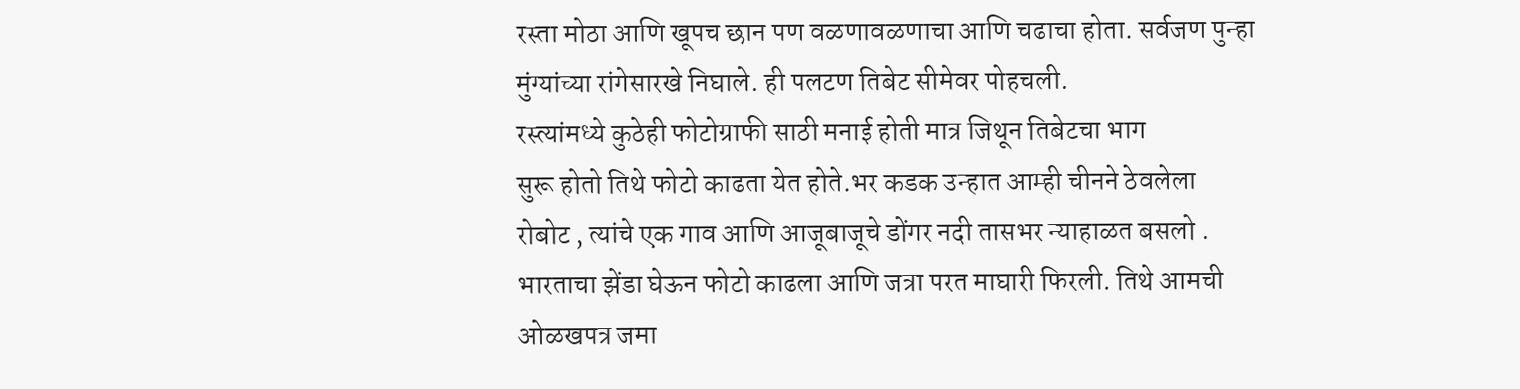रस्ता मोठा आणि खूपच छान पण वळणावळणाचा आणि चढाचा होता. सर्वजण पुन्हा
मुंग्यांच्या रांगेसारखे निघाले. ही पलटण तिबेट सीमेवर पोहचली.
रस्त्यांमध्ये कुठेही फोटोग्राफी साठी मनाई होती मात्र जिथून तिबेटचा भाग
सुरू होतो तिथे फोटो काढता येत होते.भर कडक उन्हात आम्ही चीनने ठेवलेला
रोबोट , त्यांचे एक गाव आणि आजूबाजूचे डोंगर नदी तासभर न्याहाळत बसलो .
भारताचा झेंडा घेऊन फोटो काढला आणि जत्रा परत माघारी फिरली. तिथे आमची
ओळखपत्र जमा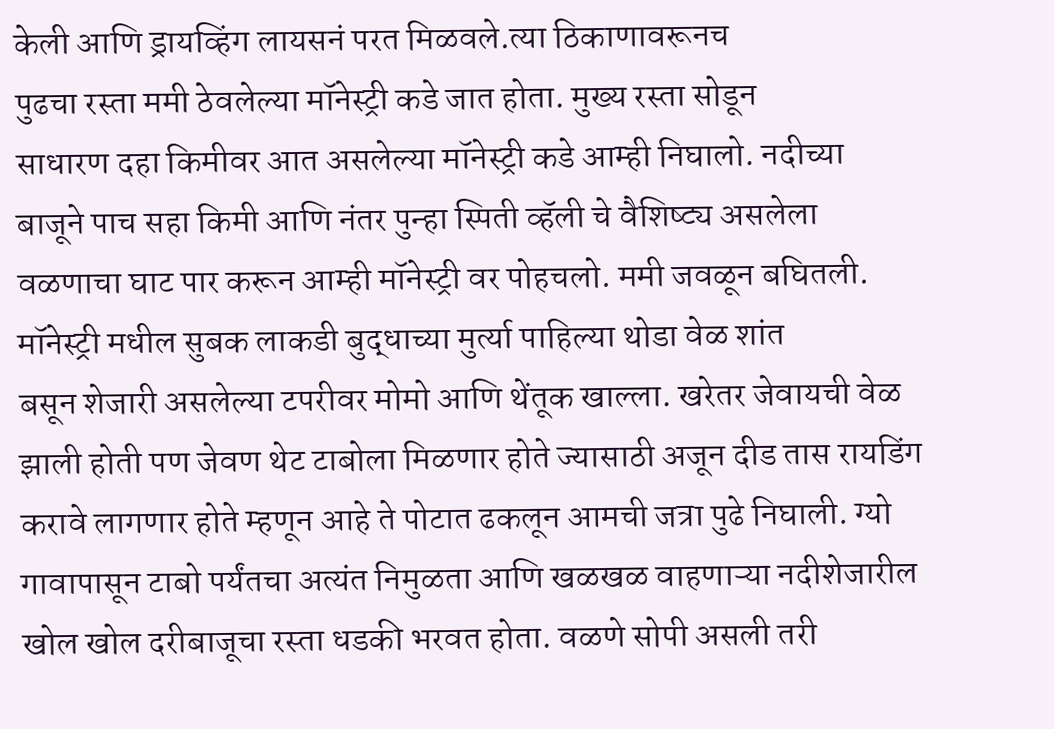केली आणि ड्रायव्हिंग लायसनं परत मिळवले.त्या ठिकाणावरूनच
पुढचा रस्ता ममी ठेवलेल्या मॉनेस्ट्री कडे जात होता. मुख्य रस्ता सोडून
साधारण दहा किमीवर आत असलेल्या मॉनेस्ट्री कडे आम्ही निघालो. नदीच्या
बाजूने पाच सहा किमी आणि नंतर पुन्हा स्पिती व्हॅली चे वैशिष्ट्य असलेला
वळणाचा घाट पार करून आम्ही मॉनेस्ट्री वर पोहचलो. ममी जवळून बघितली.
मॉनेस्ट्री मधील सुबक लाकडी बुद्धाच्या मुर्त्या पाहिल्या थोडा वेळ शांत
बसून शेजारी असलेल्या टपरीवर मोमो आणि थेंतूक खाल्ला. खरेतर जेवायची वेळ
झाली होती पण जेवण थेट टाबोला मिळणार होते ज्यासाठी अजून दीड तास रायडिंग
करावे लागणार होते म्हणून आहे ते पोटात ढकलून आमची जत्रा पुढे निघाली. ग्यो
गावापासून टाबो पर्यंतचा अत्यंत निमुळता आणि खळखळ वाहणाऱ्या नदीशेजारील
खोल खोल दरीबाजूचा रस्ता धडकी भरवत होता. वळणे सोपी असली तरी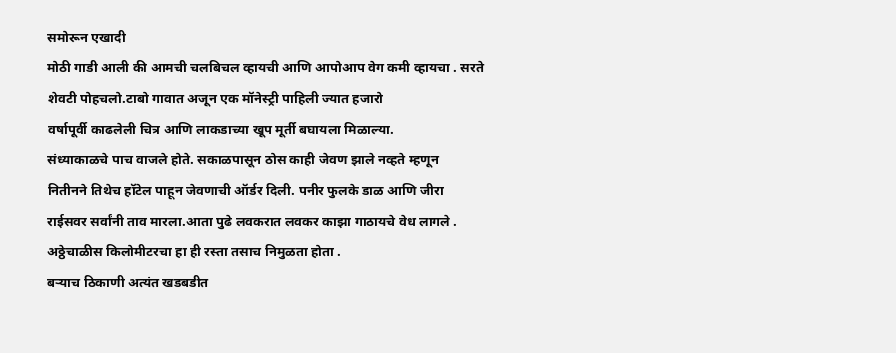समोरून एखादी
मोठी गाडी आली की आमची चलबिचल व्हायची आणि आपोआप वेग कमी व्हायचा . सरते
शेवटी पोहचलो.टाबो गावात अजून एक मॉनेस्ट्री पाहिली ज्यात हजारो
वर्षापूर्वी काढलेली चित्र आणि लाकडाच्या खूप मूर्ती बघायला मिळाल्या.
संध्याकाळचे पाच वाजले होते. सकाळपासून ठोस काही जेवण झाले नव्हते म्हणून
नितीनने तिथेच हॉटेल पाहून जेवणाची ऑर्डर दिली. पनीर फुलके डाळ आणि जीरा
राईसवर सर्वांनी ताव मारला.आता पुढे लवकरात लवकर काझा गाठायचे वेध लागले .
अठ्ठेचाळीस किलोमीटरचा हा ही रस्ता तसाच निमुळता होता .
बऱ्याच ठिकाणी अत्यंत खडबडीत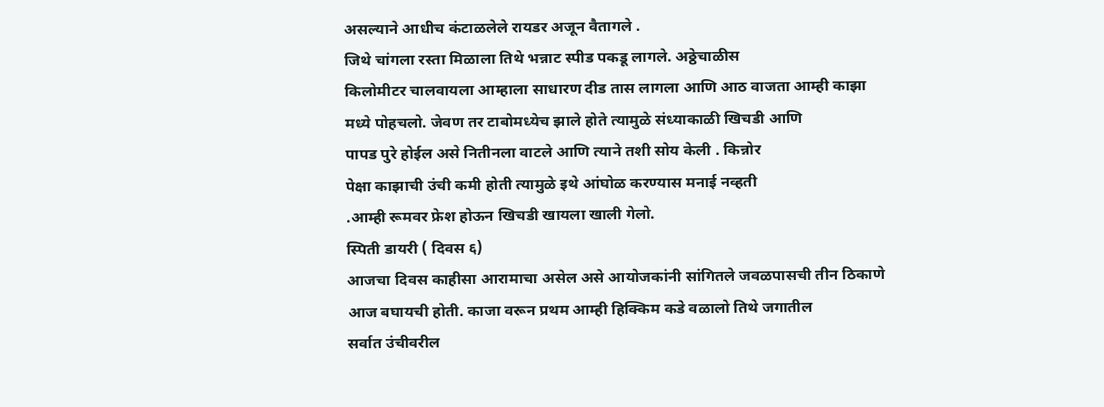असल्याने आधीच कंटाळलेले रायडर अजून वैतागले .
जिथे चांगला रस्ता मिळाला तिथे भन्नाट स्पीड पकडू लागले. अठ्ठेचाळीस
किलोमीटर चालवायला आम्हाला साधारण दीड तास लागला आणि आठ वाजता आम्ही काझा
मध्ये पोहचलो. जेवण तर टाबोमध्येच झाले होते त्यामुळे संध्याकाळी खिचडी आणि
पापड पुरे होईल असे नितीनला वाटले आणि त्याने तशी सोय केली . किन्नोर
पेक्षा काझाची उंची कमी होती त्यामुळे इथे आंघोळ करण्यास मनाई नव्हती
.आम्ही रूमवर फ्रेश होऊन खिचडी खायला खाली गेलो.
स्पिती डायरी ( दिवस ६)
आजचा दिवस काहीसा आरामाचा असेल असे आयोजकांनी सांगितले जवळपासची तीन ठिकाणे
आज बघायची होती. काजा वरून प्रथम आम्ही हिक्किम कडे वळालो तिथे जगातील
सर्वात उंचीवरील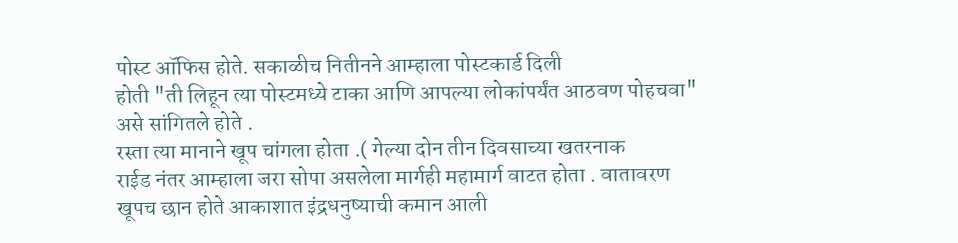पोस्ट ऑफिस होते. सकाळीच नितीनने आम्हाला पोस्टकार्ड दिली
होती "ती लिहून त्या पोस्टमध्ये टाका आणि आपल्या लोकांपर्यंत आठवण पोहचवा"
असे सांगितले होते .
रस्ता त्या मानाने खूप चांगला होता .( गेल्या दोन तीन दिवसाच्या खतरनाक
राईड नंतर आम्हाला जरा सोपा असलेला मार्गही महामार्ग वाटत होता . वातावरण
खूपच छान होते आकाशात इंद्रधनुष्याची कमान आली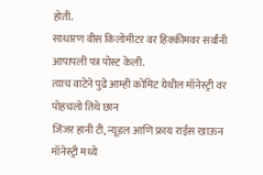होती.
साधारण वीस किलोमीटर वर हिक्कीमवर सर्वांनी आपापली पत्र पोस्ट केली.
त्याच वाटेने पुढे आम्ही कोमिट येथील मॉनेस्ट्री वर पोहचलो तिथे छान
जिंजर हानी टी, न्यूडल आणि फ्राय राईस खाऊन मॉनेस्ट्री मध्ये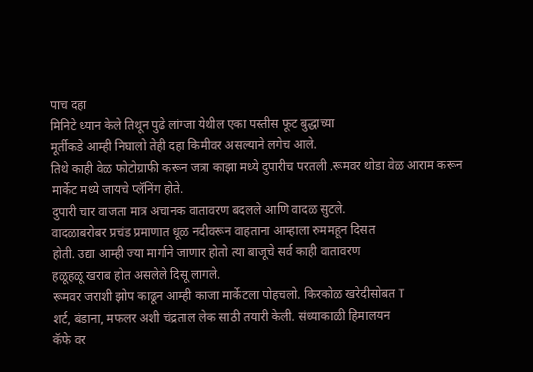पाच दहा
मिनिटे ध्यान केले तिथून पुढे लांग्जा येथील एका पस्तीस फूट बुद्धाच्या
मूर्तीकडे आम्ही निघालो तेही दहा किमीवर असल्याने लगेच आले.
तिथे काही वेळ फोटोग्राफी करून जत्रा काझा मध्ये दुपारीच परतली .रूमवर थोडा वेळ आराम करून मार्केट मध्ये जायचे प्लॅनिंग होते.
दुपारी चार वाजता मात्र अचानक वातावरण बदलले आणि वादळ सुटले.
वादळाबरोबर प्रचंड प्रमाणात धूळ नदीवरून वाहताना आम्हाला रुममहून दिसत
होती. उद्या आम्ही ज्या मार्गाने जाणार होतो त्या बाजूचे सर्व काही वातावरण
हळूहळू खराब होत असलेले दिसू लागले.
रूमवर जराशी झोप काढून आम्ही काजा मार्केटला पोहचलो. किरकोळ खरेदीसोबत T
शर्ट, बंडाना, मफलर अशी चंद्रताल लेक साठी तयारी केली. संध्याकाळी हिमालयन
कॅफे वर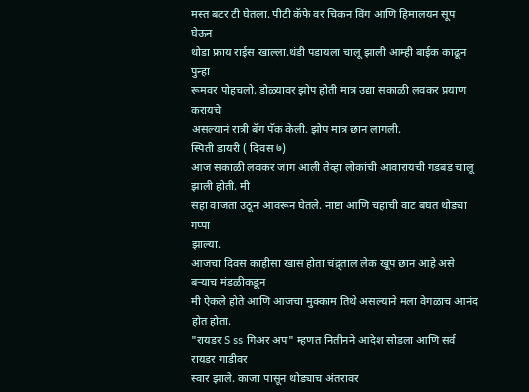मस्त बटर टी घेतला. पीटी कॅफे वर चिकन विंग आणि हिमालयन सूप घेऊन
थोडा फ्राय राईस खाल्ला.थंडी पडायला चालू झाली आम्ही बाईक काढून पुन्हा
रूमवर पोहचलो. डोळ्यावर झोप होती मात्र उद्या सकाळी लवकर प्रयाण करायचे
असल्यानं रात्री बॅग पॅक केली. झोप मात्र छान लागली.
स्पिती डायरी ( दिवस ७)
आज सकाळी लवकर जाग आली तेव्हा लोकांची आवारायची गडबड चालू झाली होती. मी
सहा वाजता उठून आवरून घेतले. नाष्टा आणि चहाची वाट बघत थोड्या गप्पा
झाल्या.
आजचा दिवस काहीसा खास होता चंद्र्ताल लेक खूप छान आहे असे बऱ्याच मंडळीकडून
मी ऐकले होते आणि आजचा मुक्काम तिथे असल्याने मला वेगळाच आनंद होत होता.
"रायडर S ss गिअर अप" म्हणत नितीनने आदेश सोडला आणि सर्व रायडर गाडीवर
स्वार झाले. काजा पासून थोड्याच अंतरावर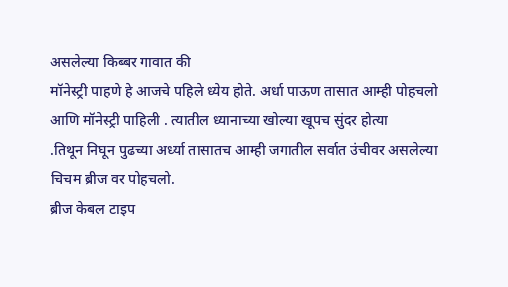असलेल्या किब्बर गावात की
मॉनेस्ट्री पाहणे हे आजचे पहिले ध्येय होते. अर्धा पाऊण तासात आम्ही पोहचलो
आणि मॉनेस्ट्री पाहिली . त्यातील ध्यानाच्या खोल्या खूपच सुंदर होत्या
.तिथून निघून पुढच्या अर्ध्या तासातच आम्ही जगातील सर्वात उंचीवर असलेल्या
चिचम ब्रीज वर पोहचलो.
ब्रीज केबल टाइप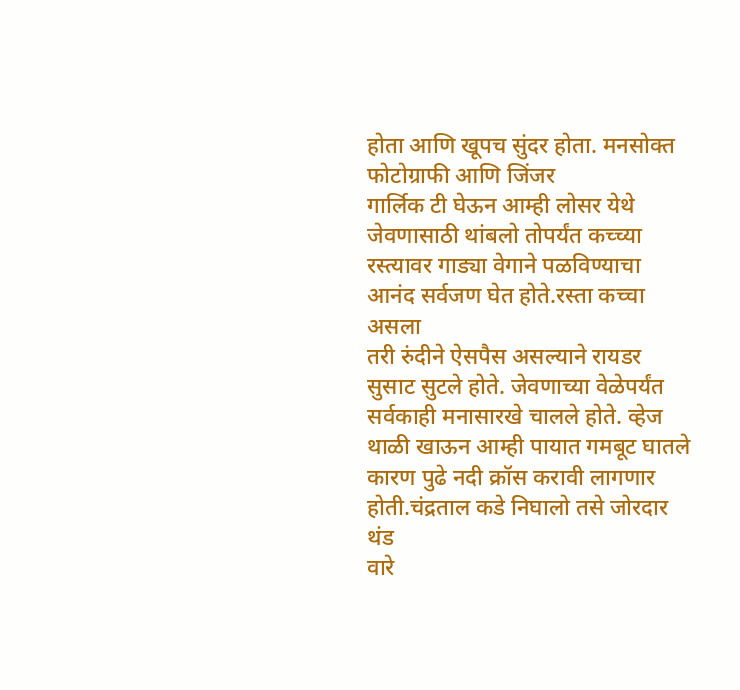होता आणि खूपच सुंदर होता. मनसोक्त फोटोग्राफी आणि जिंजर
गार्लिक टी घेऊन आम्ही लोसर येथे जेवणासाठी थांबलो तोपर्यंत कच्च्या
रस्त्यावर गाड्या वेगाने पळविण्याचा आनंद सर्वजण घेत होते.रस्ता कच्चा असला
तरी रुंदीने ऐसपैस असल्याने रायडर सुसाट सुटले होते. जेवणाच्या वेळेपर्यंत
सर्वकाही मनासारखे चालले होते. व्हेज थाळी खाऊन आम्ही पायात गमबूट घातले
कारण पुढे नदी क्रॉस करावी लागणार होती.चंद्रताल कडे निघालो तसे जोरदार थंड
वारे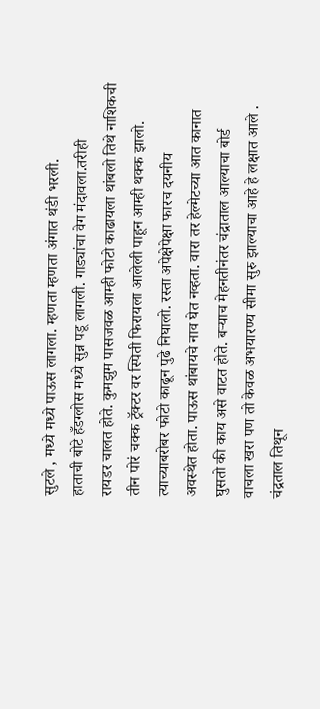सुटले , मध्ये मध्ये पाऊस लागला. म्हणता म्हणता अंगात थंडी भरली.
हाताची बोटे हँडग्लोस मध्ये सुन्न पडू लागली. गाड्यांचा वेग मंदावला.तरीही
रायडर चालत होते. कुमझुम पासजवळ आम्ही फोटो काढायला थांबलो तिथे नाशिकची
तीन पोरं चक्क ट्रॅक्टर वर स्पिती फिरायला आलेली पाहून आम्ही थक्क झालो.
त्याच्याबरोबर फोटो काढून पुढे निघालो. रस्ता अपेक्षेपेक्षा फारच दयनीय
अवस्थेत होता. पाऊस थांबायचे नाव घेत नव्हता. वारा तर हेल्मेटच्या आत कानात
घुसतो की काय असे वाटत होते. बऱ्याच मेहनतीनंतर चंद्राताल आल्याचा बोर्ड
वाचला खरा पण तो केवळ अभयारण्य सीमा सुरु झाल्याचा आहे हे लक्षात आले .
चंद्रताल तिथून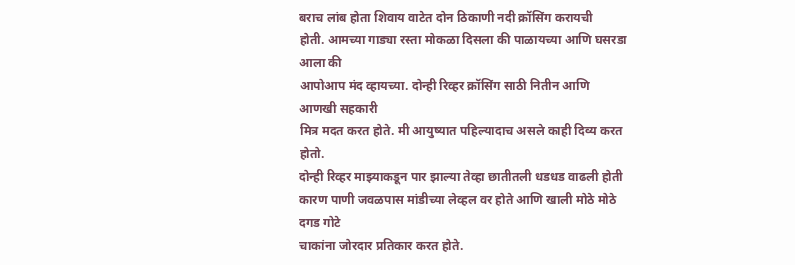बराच लांब होता शिवाय वाटेत दोन ठिकाणी नदी क्रॉसिंग करायची
होती. आमच्या गाड्या रस्ता मोकळा दिसला की पाळायच्या आणि घसरडा आला की
आपोआप मंद व्हायच्या. दोन्ही रिव्हर क्रॉसिंग साठी नितीन आणि आणखी सहकारी
मित्र मदत करत होते. मी आयुष्यात पहिल्यादाच असले काही दिव्य करत होतो.
दोन्ही रिव्हर माझ्याकडून पार झाल्या तेव्हा छातीतली धडधड वाढली होती
कारण पाणी जवळपास मांडीच्या लेव्हल वर होते आणि खाली मोठे मोठे दगड गोटे
चाकांना जोरदार प्रतिकार करत होते.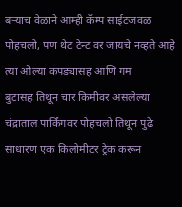बऱ्याच वेळाने आम्ही कॅम्प साईटजवळ
पोहचलो, पण थेट टेन्ट वर जायचे नव्हते आहे त्या ओल्या कपड्यासह आणि गम
बुटासह तिथून चार किमीवर असलेल्या चंद्राताल पार्किंगवर पोहचलो तिथून पुढे
साधारण एक किलोमीटर ट्रेक करून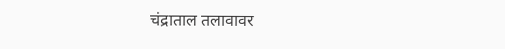चंद्राताल तलावावर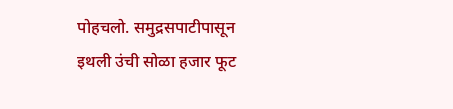पोहचलो. समुद्रसपाटीपासून
इथली उंची सोळा हजार फूट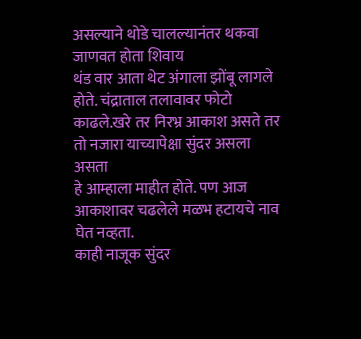असल्याने थोडे चालल्यानंतर थकवा जाणवत होता शिवाय
थंड वार आता थेट अंगाला झोंबू लागले होते. चंद्राताल तलावावर फोटो
काढले.खरे तर निरभ्र आकाश असते तर तो नजारा याच्यापेक्षा सुंदर असला असता
हे आम्हाला माहीत होते. पण आज आकाशावर चढलेले मळभ हटायचे नाव घेत नव्हता.
काही नाजूक सुंदर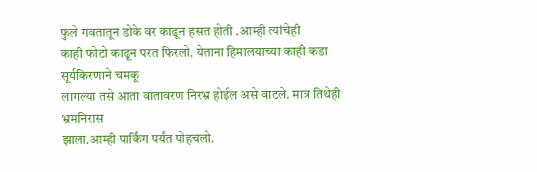फुले गवतातून डोके वर काढून हसत होती .आम्ही त्यांचेही
काही फोटो काढून परत फिरलो. येताना हिमालयाच्या काही कडा सूर्यकिरणाने चमकू
लागल्या तसे आता वातावरण निरभ्र होईल असे वाटले. मात्र तिथेही भ्रमनिरास
झाला.आम्ही पार्किंग पर्यंत पोहचलो.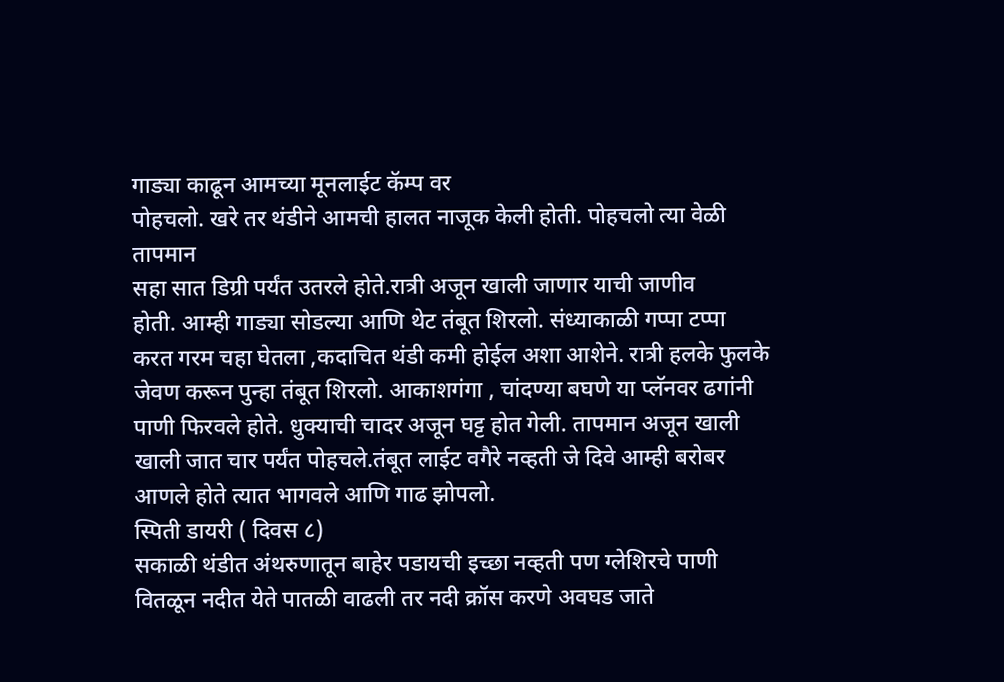गाड्या काढून आमच्या मूनलाईट कॅम्प वर
पोहचलो. खरे तर थंडीने आमची हालत नाजूक केली होती. पोहचलो त्या वेळी तापमान
सहा सात डिग्री पर्यंत उतरले होते.रात्री अजून खाली जाणार याची जाणीव
होती. आम्ही गाड्या सोडल्या आणि थेट तंबूत शिरलो. संध्याकाळी गप्पा टप्पा
करत गरम चहा घेतला ,कदाचित थंडी कमी होईल अशा आशेने. रात्री हलके फुलके
जेवण करून पुन्हा तंबूत शिरलो. आकाशगंगा , चांदण्या बघणे या प्लॅनवर ढगांनी
पाणी फिरवले होते. धुक्याची चादर अजून घट्ट होत गेली. तापमान अजून खाली
खाली जात चार पर्यंत पोहचले.तंबूत लाईट वगैरे नव्हती जे दिवे आम्ही बरोबर
आणले होते त्यात भागवले आणि गाढ झोपलो.
स्पिती डायरी ( दिवस ८)
सकाळी थंडीत अंथरुणातून बाहेर पडायची इच्छा नव्हती पण ग्लेशिरचे पाणी
वितळून नदीत येते पातळी वाढली तर नदी क्रॉस करणे अवघड जाते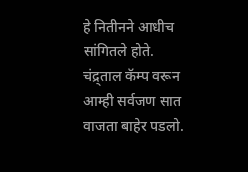हे नितीनने आधीच
सांगितले होते.
चंद्र्ताल कॅम्प वरून आम्ही सर्वजण सात वाजता बाहेर पडलो.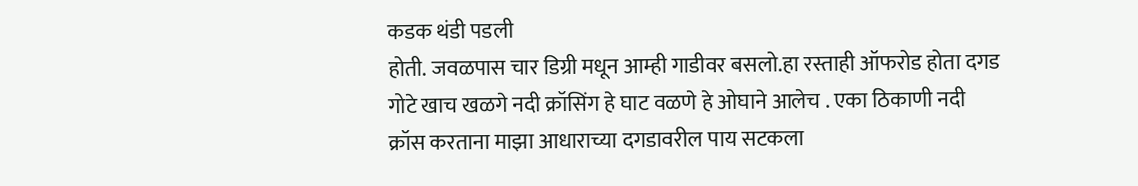कडक थंडी पडली
होती. जवळपास चार डिग्री मधून आम्ही गाडीवर बसलो.हा रस्ताही ऑफरोड होता दगड
गोटे खाच खळगे नदी क्रॉसिंग हे घाट वळणे हे ओघाने आलेच . एका ठिकाणी नदी
क्रॉस करताना माझा आधाराच्या दगडावरील पाय सटकला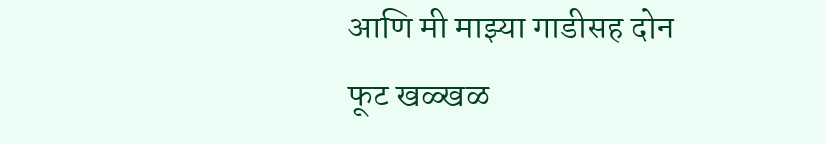आणि मी माझ्या गाडीसह दोन
फूट खळ्खळ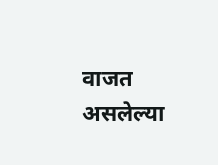वाजत असलेल्या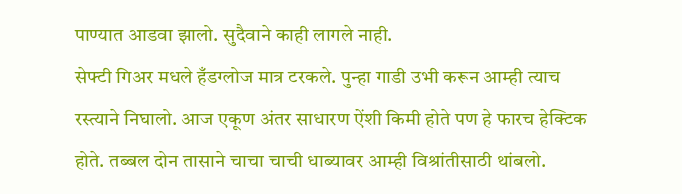पाण्यात आडवा झालो. सुदैवाने काही लागले नाही.
सेफ्टी गिअर मधले हँडग्लोज मात्र टरकले. पुन्हा गाडी उभी करून आम्ही त्याच
रस्त्याने निघालो. आज एकूण अंतर साधारण ऐंशी किमी होते पण हे फारच हेक्टिक
होते. तब्बल दोन तासाने चाचा चाची धाब्यावर आम्ही विश्रांतीसाठी थांबलो.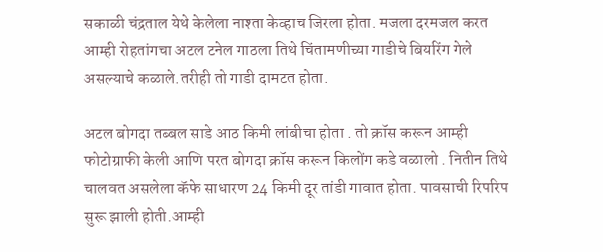सकाळी चंद्रताल येथे केलेला नाश्ता केव्हाच जिरला होता. मजला दरमजल करत
आम्ही रोहतांगचा अटल टनेल गाठला तिथे चिंतामणीच्या गाडीचे बियरिंग गेले
असल्याचे कळाले.तरीही तो गाडी दामटत होता.

अटल बोगदा तब्बल साडे आठ किमी लांबीचा होता . तो क्रॉस करून आम्ही
फोटोग्राफी केली आणि परत बोगदा क्रॉस करून किलोंग कडे वळालो . नितीन तिथे
चालवत असलेला कॅफे साधारण 24 किमी दूर तांडी गावात होता. पावसाची रिपरिप
सुरू झाली होती.आम्ही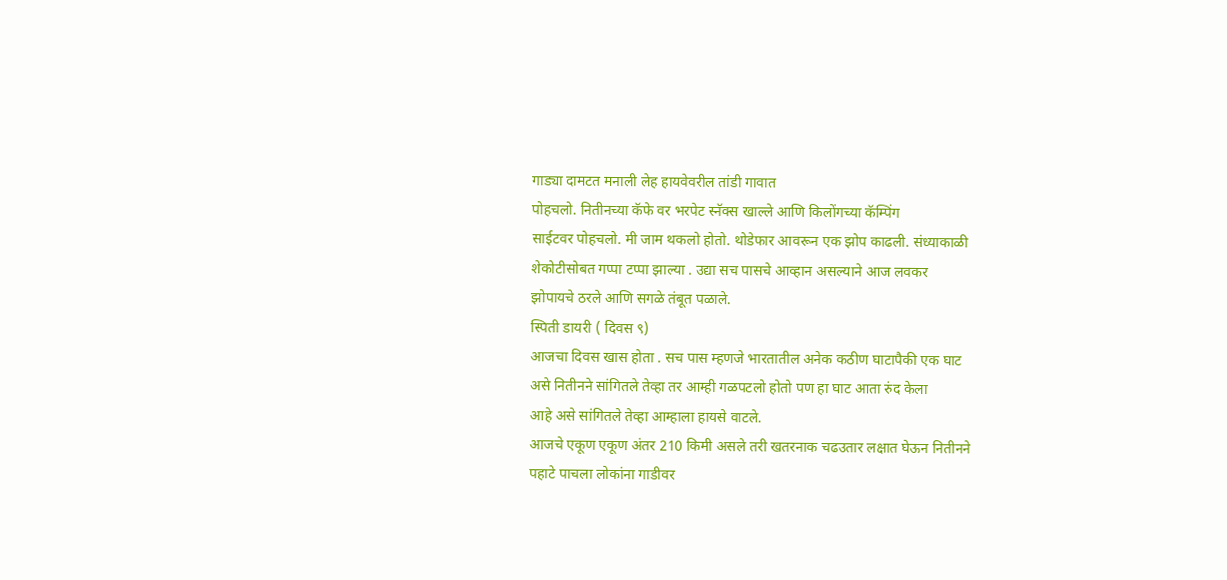गाड्या दामटत मनाली लेह हायवेवरील तांडी गावात
पोहचलो. नितीनच्या कॅफे वर भरपेट स्नॅक्स खाल्ले आणि किलोंगच्या कॅम्पिंग
साईटवर पोहचलो. मी जाम थकलो होतो. थोडेफार आवरून एक झोप काढली. संध्याकाळी
शेकोटीसोबत गप्पा टप्पा झाल्या . उद्या सच पासचे आव्हान असल्याने आज लवकर
झोपायचे ठरले आणि सगळे तंबूत पळाले.
स्पिती डायरी ( दिवस ९)
आजचा दिवस खास होता . सच पास म्हणजे भारतातील अनेक कठीण घाटापैकी एक घाट
असे नितीनने सांगितले तेव्हा तर आम्ही गळपटलो होतो पण हा घाट आता रुंद केला
आहे असे सांगितले तेव्हा आम्हाला हायसे वाटले.
आजचे एकूण एकूण अंतर 210 किमी असले तरी खतरनाक चढउतार लक्षात घेऊन नितीनने
पहाटे पाचला लोकांना गाडीवर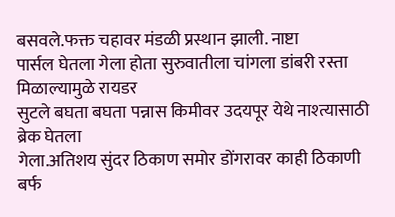बसवले.फक्त चहावर मंडळी प्रस्थान झाली. नाष्टा
पार्सल घेतला गेला होता सुरुवातीला चांगला डांबरी रस्ता मिळाल्यामुळे रायडर
सुटले बघता बघता पन्नास किमीवर उदयपूर येथे नाश्त्यासाठी ब्रेक घेतला
गेला.अतिशय सुंदर ठिकाण समोर डोंगरावर काही ठिकाणी बर्फ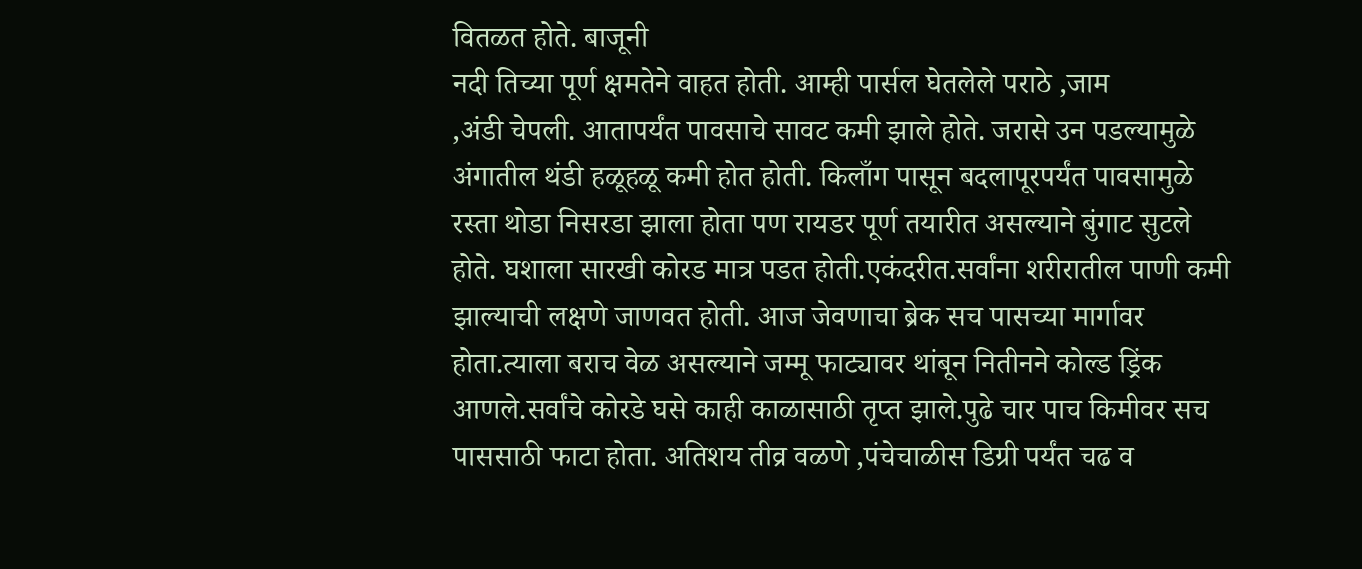वितळत होते. बाजूनी
नदी तिच्या पूर्ण क्षमतेने वाहत होती. आम्ही पार्सल घेतलेले पराठे ,जाम
,अंडी चेपली. आतापर्यंत पावसाचे सावट कमी झाले होते. जरासे उन पडल्यामुळे
अंगातील थंडी हळूहळू कमी होत होती. किलाँग पासून बदलापूरपर्यंत पावसामुळे
रस्ता थोडा निसरडा झाला होता पण रायडर पूर्ण तयारीत असल्याने बुंगाट सुटले
होते. घशाला सारखी कोरड मात्र पडत होती.एकंदरीत.सर्वांना शरीरातील पाणी कमी
झाल्याची लक्षणे जाणवत होती. आज जेवणाचा ब्रेक सच पासच्या मार्गावर
होता.त्याला बराच वेळ असल्याने जम्मू फाट्यावर थांबून नितीनने कोल्ड ड्रिंक
आणले.सर्वांचे कोरडे घसे काही काळासाठी तृप्त झाले.पुढे चार पाच किमीवर सच
पाससाठी फाटा होता. अतिशय तीव्र वळणे ,पंचेचाळीस डिग्री पर्यंत चढ व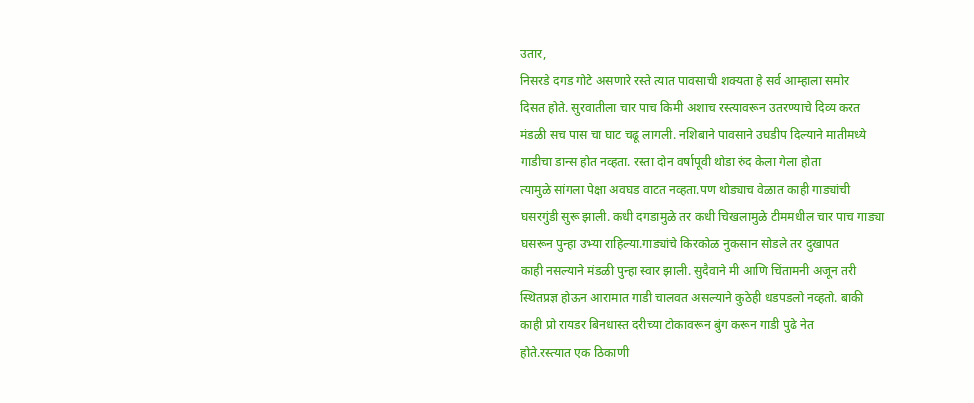उतार,
निसरडे दगड गोटे असणारे रस्ते त्यात पावसाची शक्यता हे सर्व आम्हाला समोर
दिसत होते. सुरवातीला चार पाच किमी अशाच रस्त्यावरून उतरण्याचे दिव्य करत
मंडळी सच पास चा घाट चढू लागली. नशिबाने पावसाने उघडीप दिल्याने मातीमध्ये
गाडीचा डान्स होत नव्हता. रस्ता दोन वर्षापूवी थोडा रुंद केला गेला होता
त्यामुळे सांगला पेक्षा अवघड वाटत नव्हता.पण थोड्याच वेळात काही गाड्यांची
घसरगुंडी सुरू झाली. कधी दगडामुळे तर कधी चिखलामुळे टीममधील चार पाच गाड्या
घसरून पुन्हा उभ्या राहिल्या.गाड्यांचे किरकोळ नुकसान सोडले तर दुखापत
काही नसल्याने मंडळी पुन्हा स्वार झाली. सुदैवाने मी आणि चिंतामनी अजून तरी
स्थितप्रज्ञ होऊन आरामात गाडी चालवत असल्याने कुठेही धडपडलो नव्हतो. बाकी
काही प्रो रायडर बिनधास्त दरीच्या टोकावरून बुंग करून गाडी पुढे नेत
होते.रस्त्यात एक ठिकाणी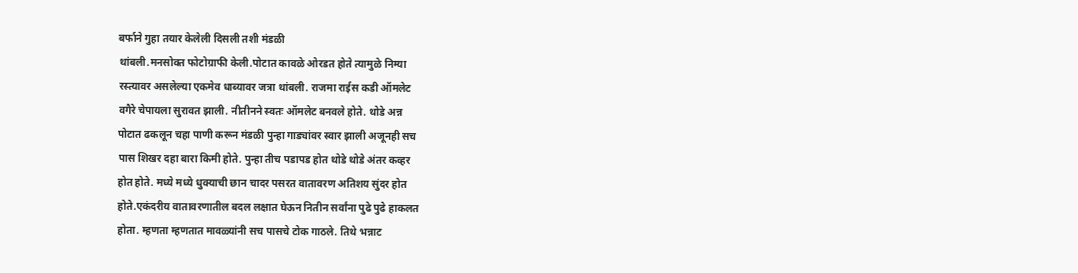बर्फाने गुहा तयार केलेली दिसली तशी मंडळी
थांबली.मनसोक्त फोटोग्राफी केली.पोटात कावळे ओरडत होते त्यामुळे निम्या
रस्त्यावर असलेल्या एकमेव धाब्यावर जत्रा थांबली. राजमा राईस कडी ऑमलेट
वगैरे चेपायला सुरावत झाली. नीतीनने स्वतः ऑमलेट बनवले होते. थोडे अन्न
पोटात ढकलून चहा पाणी करून मंडळी पुन्हा गाड्यांवर स्वार झाली अजूनही सच
पास शिखर दहा बारा किमी होते. पुन्हा तीच पडापड होत थोडे थोडे अंतर कव्हर
होत होते. मध्ये मध्ये धुक्याची छान चादर पसरत वातावरण अतिशय सुंदर होत
होते.एकंदरीय वातावरणातील बदल लक्षात घेऊन नितीन सर्वांना पुढे पुढे हाकलत
होता. म्हणता म्हणतात मावळ्यांनी सच पासचे टोक गाठले. तिथे भन्नाट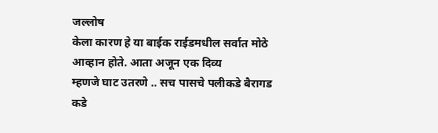जल्लोष
केला कारण हे या बाईक राईडमधील सर्वात मोठे आव्हान होते. आता अजून एक दिव्य
म्हणजे घाट उतरणे .. सच पासचे पलीकडे बैरागड कडे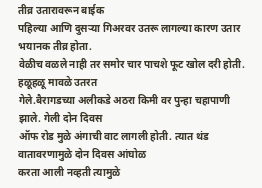तीव्र उतारावरून बाईक
पहिल्या आणि दुसऱ्या गिअरवर उतरू लागल्या कारण उतार भयानक तीव्र होता.
वेळीच वळले नाही तर समोर चार पाचशे फूट खोल दरी होती. हळूहळू मावळे उतरत
गेले.बैरागडच्या अलीकडे अठरा किमी वर पुन्हा चहापाणी झाले. गेली दोन दिवस
ऑफ रोड मुळे अंगाची वाट लागली होती. त्यात थंड वातावरणामुळे दोन दिवस आंघोळ
करता आली नव्हती त्यामुळे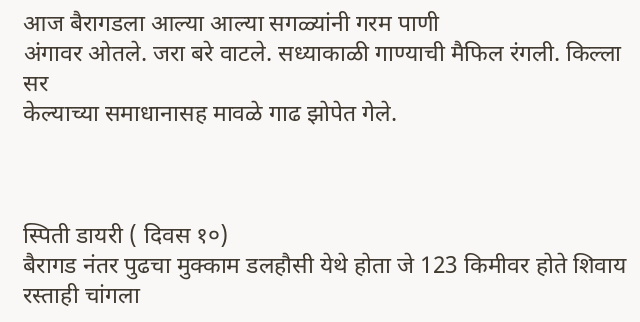आज बैरागडला आल्या आल्या सगळ्यांनी गरम पाणी
अंगावर ओतले. जरा बरे वाटले. सध्याकाळी गाण्याची मैफिल रंगली. किल्ला सर
केल्याच्या समाधानासह मावळे गाढ झोपेत गेले.



स्पिती डायरी ( दिवस १०)
बैरागड नंतर पुढचा मुक्काम डलहौसी येथे होता जे 123 किमीवर होते शिवाय
रस्ताही चांगला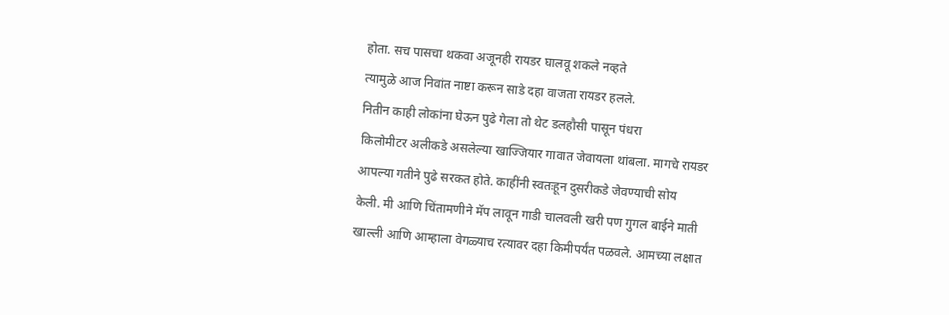होता. सच पासचा थकवा अजूनही रायडर घालवू शकले नव्हते
त्यामुळे आज निवांत नाष्टा करून साडे दहा वाजता रायडर हलले.
नितीन काही लोकांना घेऊन पुढे गेला तो थेट डलहौसी पासून पंधरा
किलोमीटर अलीकडे असलेल्या खाज्जियार गावात जेवायला थांबला. मागचे रायडर
आपल्या गतीने पुढे सरकत होते. काहींनी स्वतःहून दुसरीकडे जेवण्याची सोय
केली. मी आणि चिंतामणीने मॅप लावून गाडी चालवली खरी पण गुगल बाईने माती
खाल्ली आणि आम्हाला वेगळ्याच रत्यावर दहा किमीपर्यंत पळवले. आमच्या लक्षात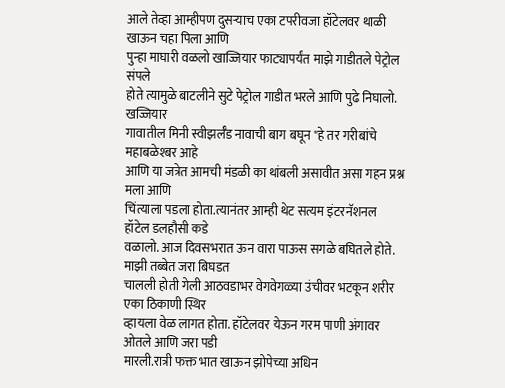आले तेव्हा आम्हीपण दुसऱ्याच एका टपरीवजा हॉटेलवर थाळी खाऊन चहा पिला आणि
पुन्हा माघारी वळलो खाज्जियार फाट्यापर्यंत माझे गाडीतले पेट्रोल संपले
होते त्यामुळे बाटलीने सुटे पेट्रोल गाडीत भरले आणि पुढे निघालो. खज्जियार
गावातील मिनी स्वीझर्लँड नावाची बाग बघून "हे तर गरीबांचे महाबळेश्बर आहे
आणि या जत्रेत आमची मंडळी का थांबली असावीत असा गहन प्रश्न मला आणि
चिंत्याला पडला होता.त्यानंतर आम्ही थेट सत्यम इंटरनॅशनल हॉटेल डलहौसी कडे
वळालो. आज दिवसभरात ऊन वारा पाऊस सगळे बघितले होते. माझी तब्बेत जरा बिघडत
चालली होती गेली आठवडाभर वेगवेगळ्या उंचीवर भटकून शरीर एका ठिकाणी स्थिर
व्हायला वेळ लागत होता. हॉटेलवर येऊन गरम पाणी अंगावर ओतले आणि जरा पडी
मारली.रात्री फक्त भात खाऊन झोपेच्या अधिन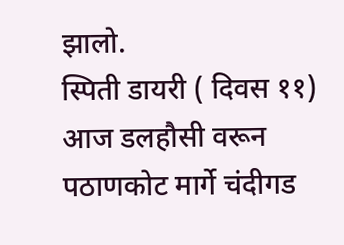झालो.
स्पिती डायरी ( दिवस ११)
आज डलहौसी वरून पठाणकोट मार्गे चंदीगड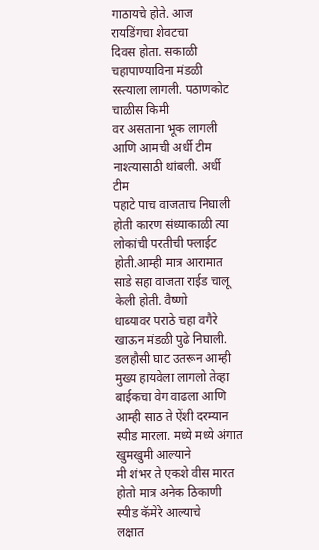गाठायचे होते. आज रायडिंगचा शेवटचा
दिवस होता. सकाळी चहापाण्याविना मंडळी रस्त्याला लागली. पठाणकोट चाळीस किमी
वर असताना भूक लागली आणि आमची अर्धी टीम नाश्त्यासाठी थांबली. अर्धी टीम
पहाटे पाच वाजताच निघाली होती कारण संध्याकाळी त्या लोकांची परतीची फ्लाईट
होती.आम्ही मात्र आरामात साडे सहा वाजता राईड चालू केली होती. वैष्णो
धाब्यावर पराठे चहा वगैरे खाऊन मंडळी पुढे निघाली.
डलहौसी घाट उतरून आम्ही मुख्य हायवेला लागलो तेव्हा बाईकचा वेग वाढला आणि
आम्ही साठ ते ऐंशी दरम्यान स्पीड मारला. मध्ये मध्ये अंगात खुमखुमी आल्याने
मी शंभर ते एकशे वीस मारत होतो मात्र अनेक ठिकाणी स्पीड कॅमेरे आल्याचे
लक्षात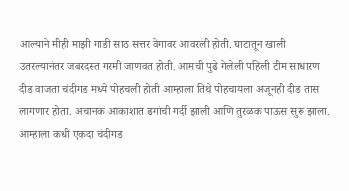आल्याने मीही माझी गाडी साठ सत्तर वेगावर आवरली होती. घाटातून खाली
उतरल्यानंतर जबरदस्त गरमी जाणवत होती. आमची पुढे गेलेली पहिली टीम साधारण
दीड वाजता चंदीगड मध्ये पोहचली होती आम्हाला तिथे पोहचायला अजूनही दीड तास
लागणार होता. अचानक आकाशात ढगांची गर्दी झाली आणि तुरळक पाऊस सुरू झाला.
आम्हाला कधी एकदा चंदीगड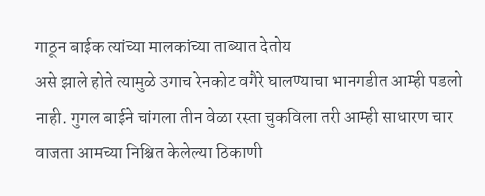गाठून बाईक त्यांच्या मालकांच्या ताब्यात देतोय
असे झाले होते त्यामुळे उगाच रेनकोट वगैरे घालण्याचा भानगडीत आम्ही पडलो
नाही. गुगल बाईने चांगला तीन वेळा रस्ता चुकविला तरी आम्ही साधारण चार
वाजता आमच्या निश्चित केलेल्या ठिकाणी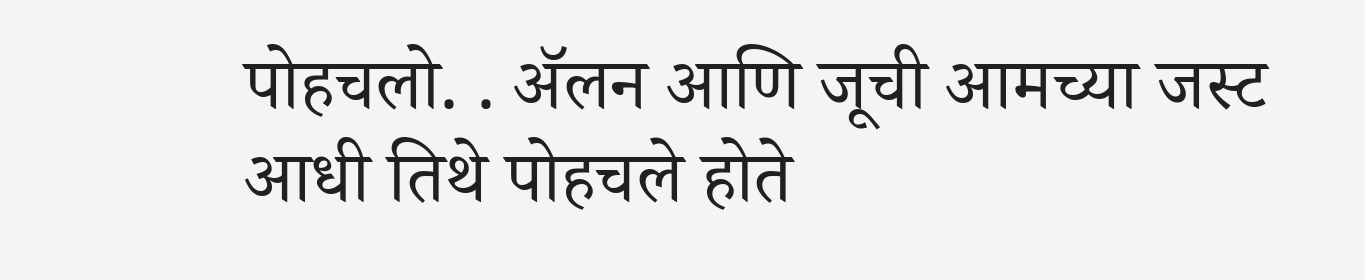पोहचलो. . ॲलन आणि जूची आमच्या जस्ट
आधी तिथे पोहचले होते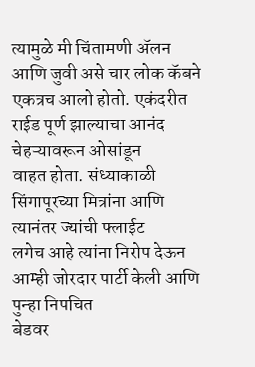त्यामुळे मी चिंतामणी ॲलन आणि जुवी असे चार लोक कॅबने
एकत्रच आलो होतो. एकंदरीत राईड पूर्ण झाल्याचा आनंद चेहऱ्यावरून ओसांडून
वाहत होता. संध्याकाळी सिंगापूरच्या मित्रांना आणि त्यानंतर ज्यांची फ्लाईट
लगेच आहे त्यांना निरोप देऊन आम्ही जोरदार पार्टी केली आणि पुन्हा निपचित
बेडवर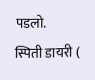पडलो.
स्पिती डायरी (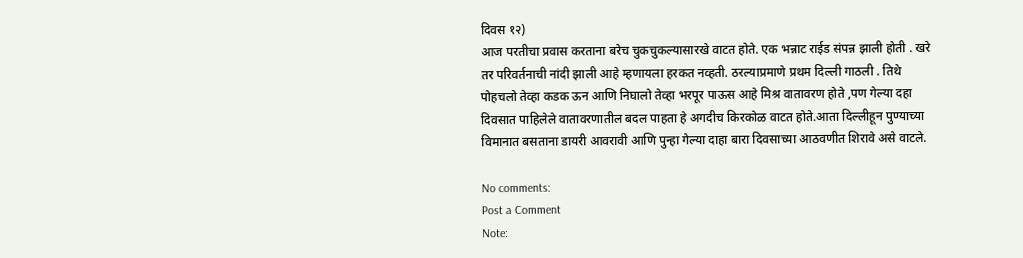दिवस १२)
आज परतीचा प्रवास करताना बरेच चुकचुकल्यासारखे वाटत होते. एक भन्नाट राईड संपन्न झाली होती . खरे तर परिवर्तनाची नांदी झाली आहे म्हणायला हरकत नव्हती. ठरल्याप्रमाणे प्रथम दिल्ली गाठली . तिथे पोहचलो तेव्हा कडक ऊन आणि निघालो तेव्हा भरपूर पाऊस आहे मिश्र वातावरण होते ,पण गेल्या दहा दिवसात पाहिलेले वातावरणातील बदल पाहता हे अगदीच किरकोळ वाटत होते.आता दिल्लीहून पुण्याच्या विमानात बसताना डायरी आवरावी आणि पुन्हा गेल्या दाहा बारा दिवसाच्या आठवणीत शिरावे असे वाटले.

No comments:
Post a Comment
Note: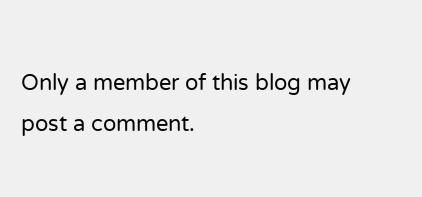Only a member of this blog may post a comment.